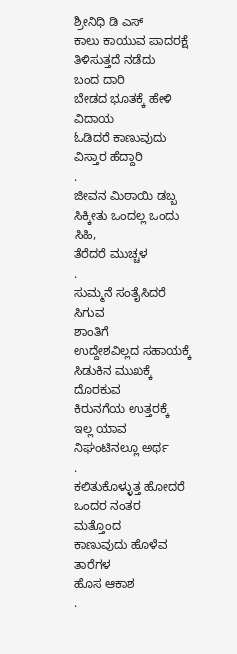ಶ್ರೀನಿಧಿ ಡಿ ಎಸ್
ಕಾಲು ಕಾಯುವ ಪಾದರಕ್ಷೆ
ತಿಳಿಸುತ್ತದೆ ನಡೆದು
ಬಂದ ದಾರಿ
ಬೇಡದ ಭೂತಕ್ಕೆ ಹೇಳಿ ವಿದಾಯ
ಓಡಿದರೆ ಕಾಣುವುದು
ವಿಸ್ತಾರ ಹೆದ್ದಾರಿ
.
ಜೀವನ ಮಿಠಾಯಿ ಡಬ್ಬ
ಸಿಕ್ಕೀತು ಒಂದಲ್ಲ ಒಂದು
ಸಿಹಿ,
ತೆರೆದರೆ ಮುಚ್ಚಳ
.
ಸುಮ್ಮನೆ ಸಂತೈಸಿದರೆ ಸಿಗುವ
ಶಾಂತಿಗೆ
ಉದ್ದೇಶವಿಲ್ಲದ ಸಹಾಯಕ್ಕೆ
ಸಿಡುಕಿನ ಮುಖಕ್ಕೆ ದೊರಕುವ
ಕಿರುನಗೆಯ ಉತ್ತರಕ್ಕೆ
ಇಲ್ಲ ಯಾವ ನಿಘಂಟಿನಲ್ಲೂ ಅರ್ಥ
.
ಕಲಿತುಕೊಳ್ಳುತ್ತ ಹೋದರೆ
ಒಂದರ ನಂತರ
ಮತ್ತೊಂದ
ಕಾಣುವುದು ಹೊಳೆವ ತಾರೆಗಳ
ಹೊಸ ಆಕಾಶ
.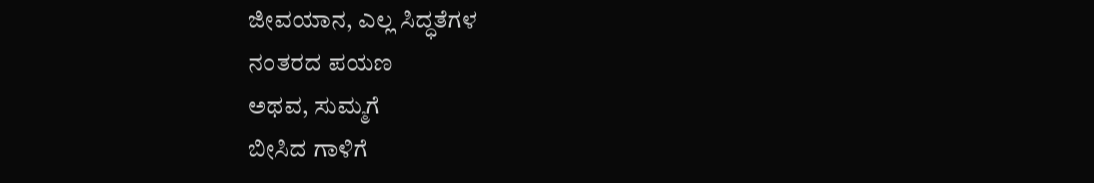ಜೀವಯಾನ, ಎಲ್ಲ ಸಿದ್ಧತೆಗಳ
ನಂತರದ ಪಯಣ
ಅಥವ, ಸುಮ್ಮಗೆ
ಬೀಸಿದ ಗಾಳಿಗೆ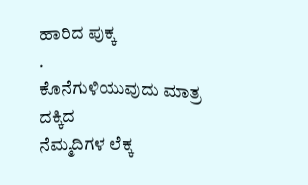ಹಾರಿದ ಪುಕ್ಕ
.
ಕೊನೆಗುಳಿಯುವುದು ಮಾತ್ರ
ದಕ್ಕಿದ
ನೆಮ್ಮದಿಗಳ ಲೆಕ್ಕ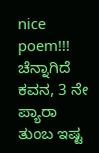nice poem!!!
ಚೆನ್ನಾಗಿದೆ ಕವನ, 3 ನೇ ಪ್ಯಾರಾ ತುಂಬ ಇಷ್ಟ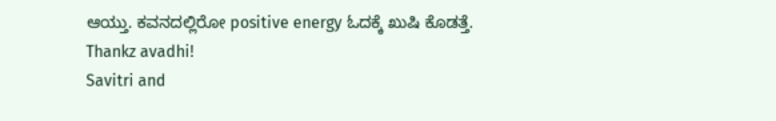ಆಯ್ತು. ಕವನದಲ್ಲಿರೋ positive energy ಓದಕ್ಕೆ ಖುಷಿ ಕೊಡತ್ತೆ.
Thankz avadhi!
Savitri and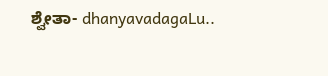ಶ್ವೇತಾ- dhanyavadagaLu..